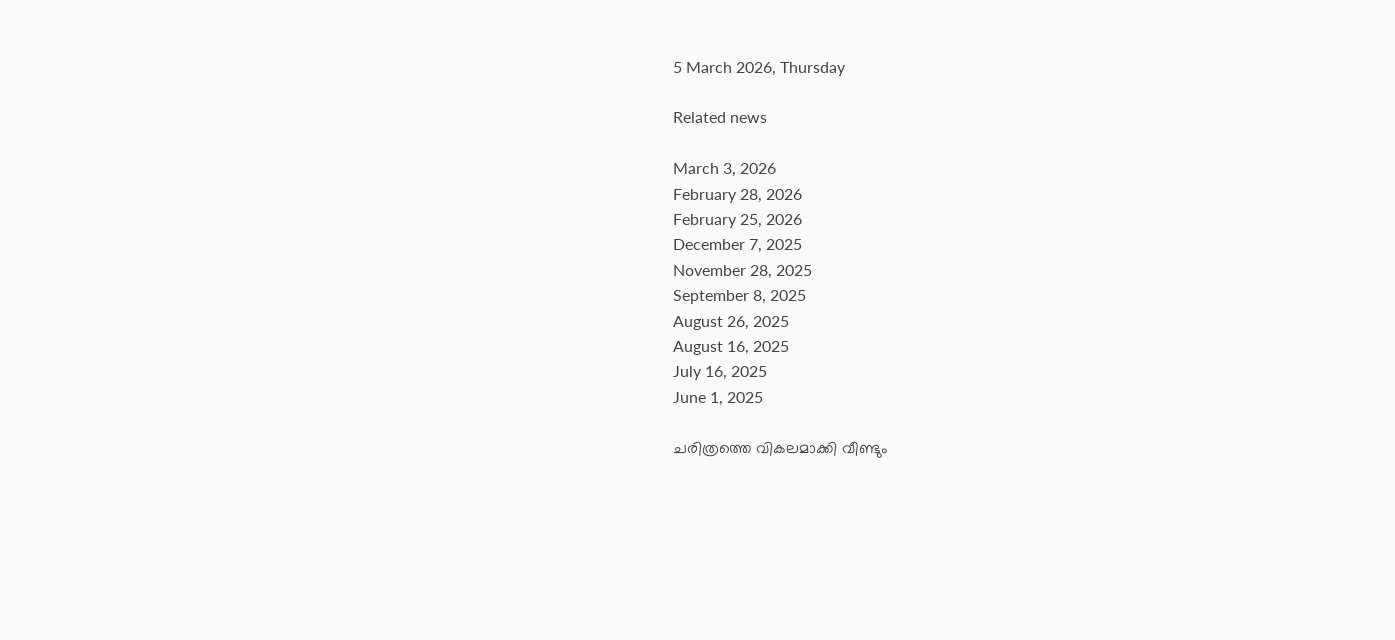5 March 2026, Thursday

Related news

March 3, 2026
February 28, 2026
February 25, 2026
December 7, 2025
November 28, 2025
September 8, 2025
August 26, 2025
August 16, 2025
July 16, 2025
June 1, 2025

ചരിത്രത്തെ വികലമാക്കി വീണ്ടും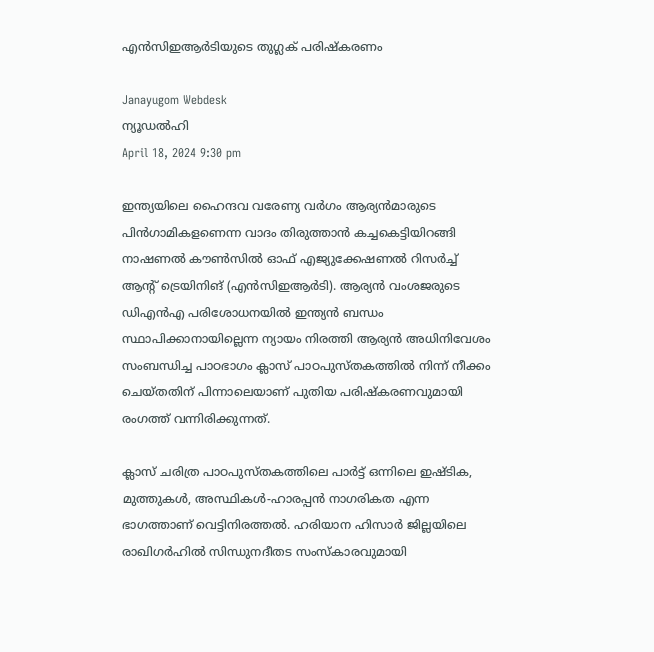എന്‍സിഇആര്‍ടിയുടെ തുഗ്ലക് പരിഷ്കരണം

Janayugom Webdesk
ന്യൂഡല്‍ഹി
April 18, 2024 9:30 pm

ഇന്ത്യയിലെ ഹൈന്ദവ വരേണ്യ വര്‍ഗം ആര്യന്‍മാരുടെ പിന്‍ഗാമികളണെന്ന വാദം തിരുത്താന്‍ കച്ചകെട്ടിയിറങ്ങി നാഷണല്‍ കൗണ്‍സില്‍ ഓഫ് എജ്യുക്കേഷണല്‍ റിസര്‍ച്ച് ആന്റ് ട്രെയിനിങ് (എന്‍സിഇആര്‍ടി). ആര്യന്‍ വംശജരുടെ ഡിഎന്‍എ പരിശോധനയില്‍ ഇന്ത്യന്‍ ബന്ധം സ്ഥാപിക്കാനായില്ലെന്ന ന്യായം നിരത്തി ആര്യന്‍ അധിനിവേശം സംബന്ധിച്ച പാഠഭാഗം ക്ലാസ് പാഠപുസ്തകത്തില്‍ നിന്ന് നീക്കം ചെയ്തതിന് പിന്നാലെയാണ് പുതിയ പരിഷ്കരണവുമായി രംഗത്ത് വന്നിരിക്കുന്നത്.

ക്ലാസ് ചരിത്ര പാഠപുസ്തകത്തിലെ പാര്‍ട്ട് ഒന്നിലെ ഇഷ്ടിക, മുത്തുകള്‍, അസ്ഥികള്‍-ഹാരപ്പന്‍ നാഗരികത എന്ന ഭാഗത്താണ് വെട്ടിനിരത്തല്‍. ഹരിയാന ഹിസാര്‍ ജില്ലയിലെ രാഖിഗര്‍ഹില്‍ സിന്ധുനദീതട സംസ്കാരവുമായി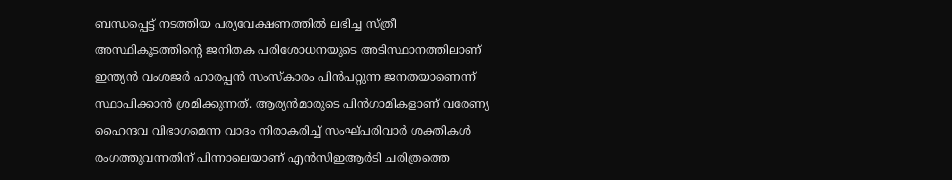ബന്ധപ്പെട്ട് നടത്തിയ പര്യവേക്ഷണത്തില്‍ ലഭിച്ച സ്ത്രീ അസ്ഥികൂടത്തിന്റെ ജനിതക പരിശോധനയുടെ അടിസ്ഥാനത്തിലാണ് ഇന്ത്യന്‍ വംശജര്‍ ഹാരപ്പന്‍ സംസ്കാരം പിന്‍പറ്റുന്ന ജനതയാണെന്ന് സ്ഥാപിക്കാന്‍ ശ്രമിക്കുന്നത്. ആര്യന്‍മാരുടെ പിന്‍ഗാമികളാണ് വരേണ്യ ഹൈന്ദവ വിഭാഗമെന്ന വാദം നിരാകരിച്ച് സംഘ്പരിവാര്‍ ശക്തികള്‍ രംഗത്തുവന്നതിന് പിന്നാലെയാണ് എന്‍സിഇആര്‍ടി ചരിത്രത്തെ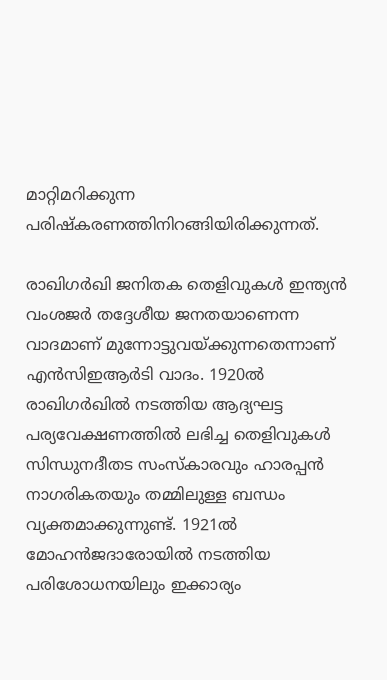മാറ്റിമറിക്കുന്ന പരിഷ്കരണത്തിനിറങ്ങിയിരിക്കുന്നത്.

രാഖിഗര്‍ഖി ജനിതക തെളിവുകള്‍ ഇന്ത്യന്‍ വംശജര്‍ തദ്ദേശീയ ജനതയാണെന്ന വാദമാണ് മുന്നോട്ടുവയ്ക്കുന്നതെന്നാണ് എന്‍സിഇആര്‍ടി വാദം. 1920ല്‍ രാഖിഗര്‍ഖില്‍ നടത്തിയ ആദ്യഘട്ട പര്യവേക്ഷണത്തില്‍ ലഭിച്ച തെളിവുകള്‍ സിന്ധുനദീതട സംസ്കാരവും ഹാരപ്പന്‍ നാഗരികതയും തമ്മിലുള്ള ബന്ധം വ്യക്തമാക്കുന്നുണ്ട്. 1921ല്‍ മോഹന്‍ജദാരോയില്‍ നടത്തിയ പരിശോധനയിലും ഇക്കാര്യം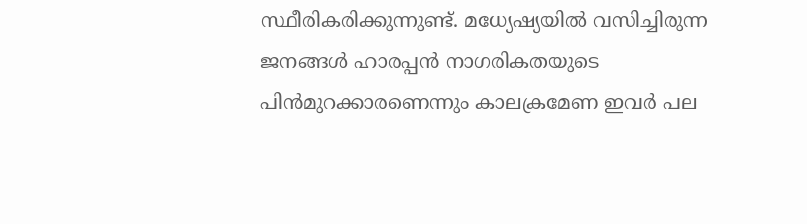സ്ഥീരികരിക്കുന്നുണ്ട്. മധ്യേഷ്യയില്‍ വസിച്ചിരുന്ന ജനങ്ങള്‍ ഹാരപ്പന്‍ നാഗരികതയുടെ പിന്‍മുറക്കാരണെന്നും കാലക്രമേണ ഇവര്‍ പല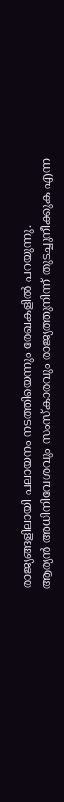രാജ്യങ്ങളിലായി പലായനം നടത്തിയെന്നും രേഖകളില്‍ പറയുന്നു.
ആര്യന്‍ അധിനിവേശവും സംസ്കാരവും രാജ്യത്തുനിന്ന് തുടച്ചുനീക്കുക എന്ന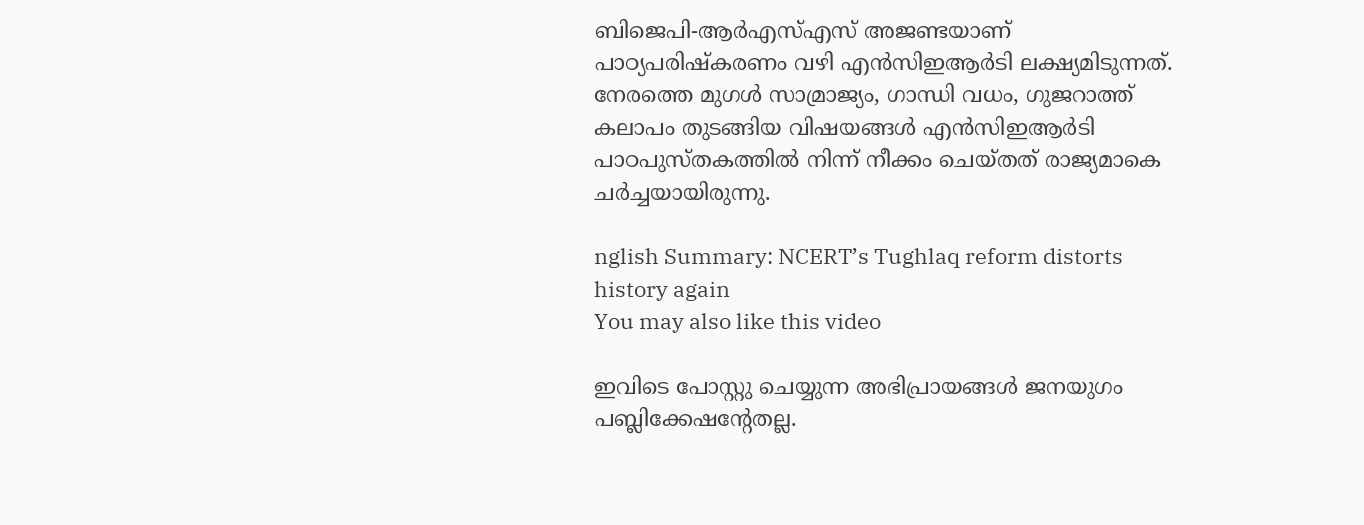ബിജെപി-ആര്‍എസ്എസ് അജണ്ടയാണ് പാഠ്യപരിഷ്കരണം വഴി എന്‍സിഇആര്‍ടി ലക്ഷ്യമിടുന്നത്. നേരത്തെ മുഗള്‍ സാമ്രാജ്യം, ഗാന്ധി വധം, ഗുജറാത്ത് കലാപം തുടങ്ങിയ വിഷയങ്ങള്‍ എന്‍സിഇആര്‍ടി പാഠപുസ്തകത്തില്‍ നിന്ന് നീക്കം ചെയ്തത് രാജ്യമാകെ ചര്‍ച്ചയായിരുന്നു.

nglish Summary: NCERT’s Tughlaq reform distorts history again
You may also like this video

ഇവിടെ പോസ്റ്റു ചെയ്യുന്ന അഭിപ്രായങ്ങള്‍ ജനയുഗം പബ്ലിക്കേഷന്റേതല്ല.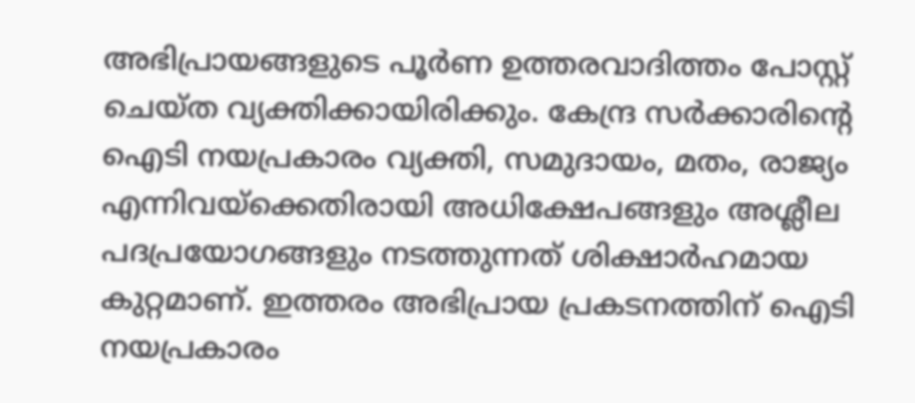അഭിപ്രായങ്ങളുടെ പൂര്‍ണ ഉത്തരവാദിത്തം പോസ്റ്റ് ചെയ്ത വ്യക്തിക്കായിരിക്കും. കേന്ദ്ര സര്‍ക്കാരിന്റെ ഐടി നയപ്രകാരം വ്യക്തി, സമുദായം, മതം, രാജ്യം എന്നിവയ്‌ക്കെതിരായി അധിക്ഷേപങ്ങളും അശ്ലീല പദപ്രയോഗങ്ങളും നടത്തുന്നത് ശിക്ഷാര്‍ഹമായ കുറ്റമാണ്. ഇത്തരം അഭിപ്രായ പ്രകടനത്തിന് ഐടി നയപ്രകാരം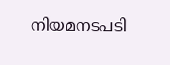നിയമനടപടി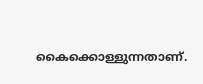കൈക്കൊള്ളുന്നതാണ്.